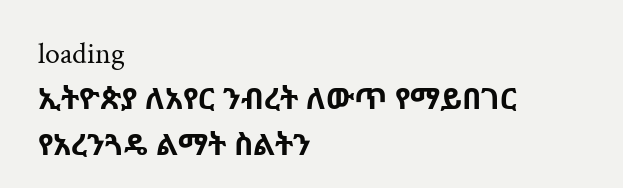loading
ኢትዮጵያ ለአየር ንብረት ለውጥ የማይበገር የአረንጓዴ ልማት ስልትን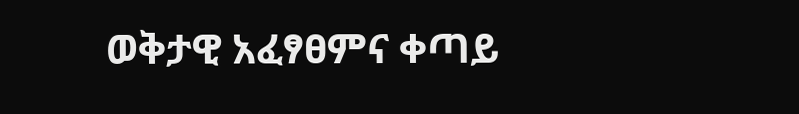ወቅታዊ አፈፃፀምና ቀጣይ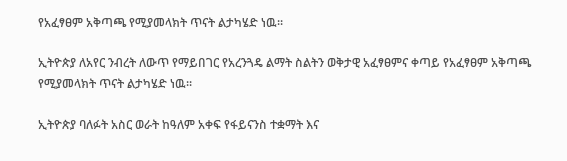የአፈፃፀም አቅጣጫ የሚያመላክት ጥናት ልታካሄድ ነዉ፡፡

ኢትዮጵያ ለአየር ንብረት ለውጥ የማይበገር የአረንጓዴ ልማት ስልትን ወቅታዊ አፈፃፀምና ቀጣይ የአፈፃፀም አቅጣጫ የሚያመላክት ጥናት ልታካሄድ ነዉ፡፡

ኢትዮጵያ ባለፉት አስር ወራት ከዓለም አቀፍ የፋይናንስ ተቋማት እና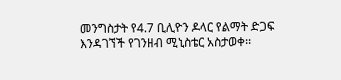መንግስታት የ4.7 ቢሊዮን ዶላር የልማት ድጋፍ እንዳገኘች የገንዘብ ሚኒስቴር አስታወቀ፡፡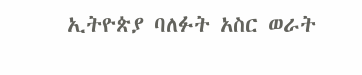ኢትዮጵያ ባለፉት አስር ወራት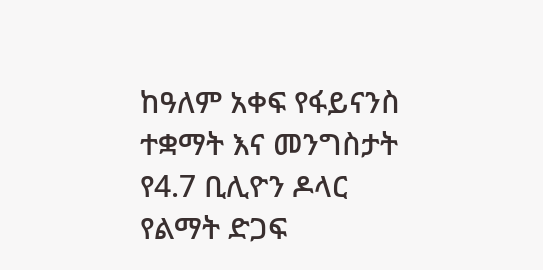ከዓለም አቀፍ የፋይናንስ ተቋማት እና መንግስታት የ4.7 ቢሊዮን ዶላር የልማት ድጋፍ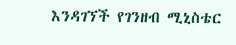እንዳገኘች የገንዘብ ሚኒስቴር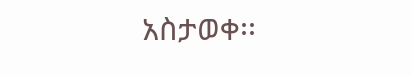አስታወቀ፡፡